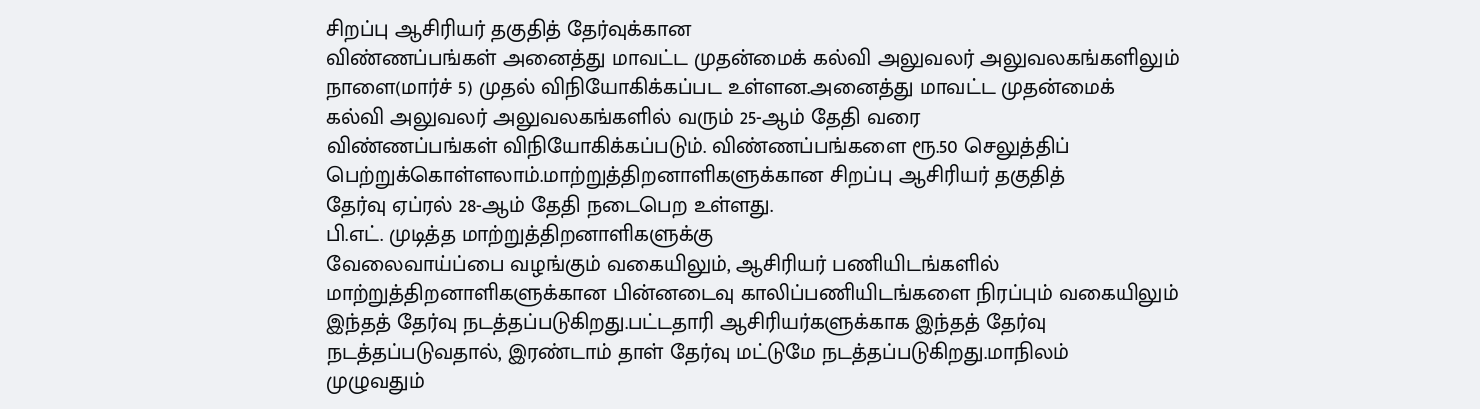சிறப்பு ஆசிரியர் தகுதித் தேர்வுக்கான
விண்ணப்பங்கள் அனைத்து மாவட்ட முதன்மைக் கல்வி அலுவலர் அலுவலகங்களிலும்
நாளை(மார்ச் 5) முதல் விநியோகிக்கப்பட உள்ளன.அனைத்து மாவட்ட முதன்மைக்
கல்வி அலுவலர் அலுவலகங்களில் வரும் 25-ஆம் தேதி வரை
விண்ணப்பங்கள் விநியோகிக்கப்படும். விண்ணப்பங்களை ரூ.50 செலுத்திப்
பெற்றுக்கொள்ளலாம்.மாற்றுத்திறனாளிகளுக்கான சிறப்பு ஆசிரியர் தகுதித்
தேர்வு ஏப்ரல் 28-ஆம் தேதி நடைபெற உள்ளது.
பி.எட். முடித்த மாற்றுத்திறனாளிகளுக்கு
வேலைவாய்ப்பை வழங்கும் வகையிலும், ஆசிரியர் பணியிடங்களில்
மாற்றுத்திறனாளிகளுக்கான பின்னடைவு காலிப்பணியிடங்களை நிரப்பும் வகையிலும்
இந்தத் தேர்வு நடத்தப்படுகிறது.பட்டதாரி ஆசிரியர்களுக்காக இந்தத் தேர்வு
நடத்தப்படுவதால், இரண்டாம் தாள் தேர்வு மட்டுமே நடத்தப்படுகிறது.மாநிலம்
முழுவதும்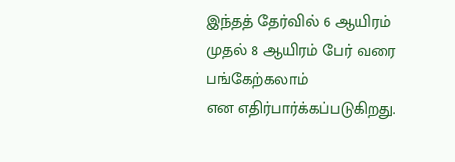இந்தத் தேர்வில் 6 ஆயிரம் முதல் 8 ஆயிரம் பேர் வரை பங்கேற்கலாம்
என எதிர்பார்க்கப்படுகிறது.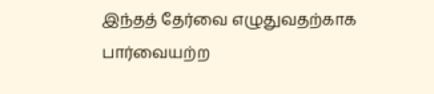இந்தத் தேர்வை எழுதுவதற்காக பார்வையற்ற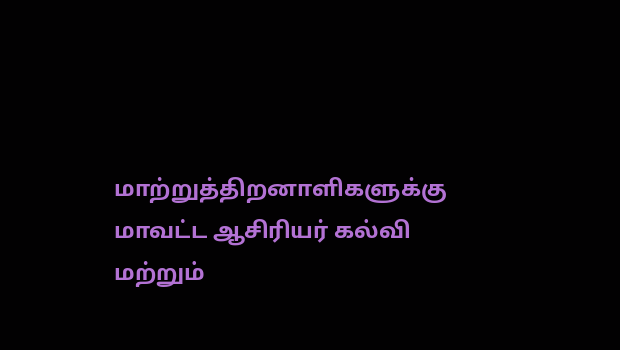மாற்றுத்திறனாளிகளுக்கு மாவட்ட ஆசிரியர் கல்வி மற்றும்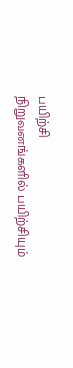பயிற்சி
நிறுவனங்களில் பயிற்சியும்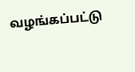வழங்கப்பட்டு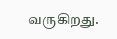வருகிறது.